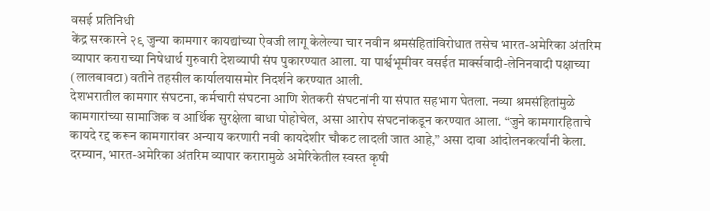वसई प्रतिनिधी
केंद्र सरकारने २९ जुन्या कामगार कायद्यांच्या ऐवजी लागू केलेल्या चार नवीन श्रमसंहितांविरोधात तसेच भारत-अमेरिका अंतरिम व्यापार कराराच्या निषेधार्थ गुरुवारी देशव्यापी संप पुकारण्यात आला. या पार्श्वभूमीवर वसईत मार्क्सवादी-लेनिनवादी पक्षाच्या (लालबावटा) वतीने तहसील कार्यालयासमोर निदर्शने करण्यात आली.
देशभरातील कामगार संघटना, कर्मचारी संघटना आणि शेतकरी संघटनांनी या संपात सहभाग घेतला. नव्या श्रमसंहितांमुळे कामगारांच्या सामाजिक व आर्थिक सुरक्षेला बाधा पोहोचेल, असा आरोप संघटनांकडून करण्यात आला. “जुने कामगारहिताचे कायदे रद्द करून कामगारांवर अन्याय करणारी नवी कायदेशीर चौकट लादली जात आहे,” असा दावा आंदोलनकर्त्यांनी केला.
दरम्यान, भारत-अमेरिका अंतरिम व्यापार करारामुळे अमेरिकेतील स्वस्त कृषी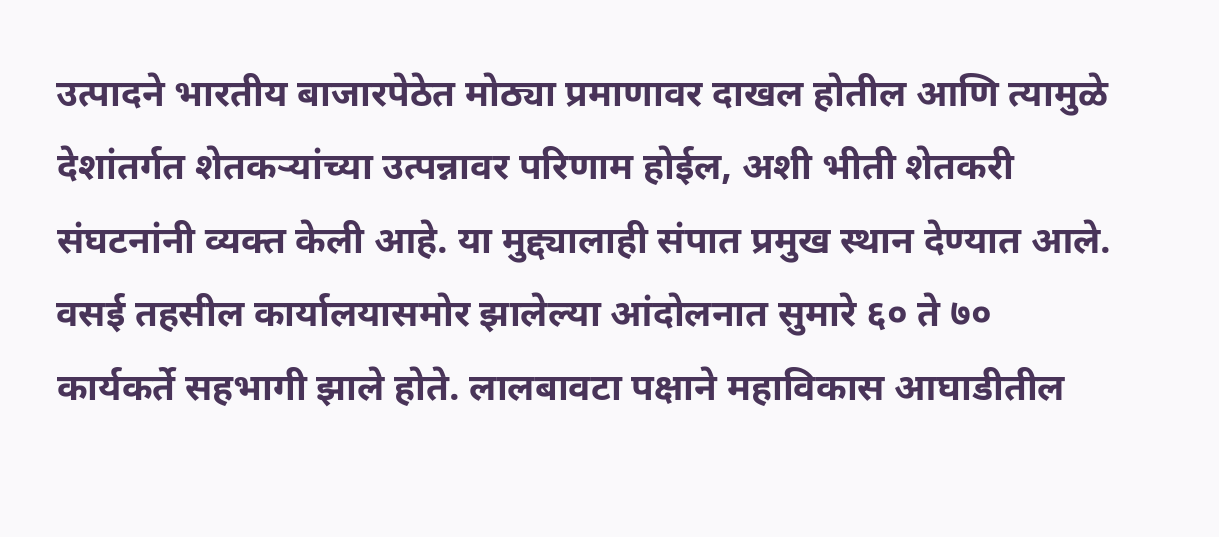उत्पादने भारतीय बाजारपेठेत मोठ्या प्रमाणावर दाखल होतील आणि त्यामुळे देशांतर्गत शेतकऱ्यांच्या उत्पन्नावर परिणाम होईल, अशी भीती शेतकरी संघटनांनी व्यक्त केली आहे. या मुद्द्यालाही संपात प्रमुख स्थान देण्यात आले.
वसई तहसील कार्यालयासमोर झालेल्या आंदोलनात सुमारे ६० ते ७० कार्यकर्ते सहभागी झाले होते. लालबावटा पक्षाने महाविकास आघाडीतील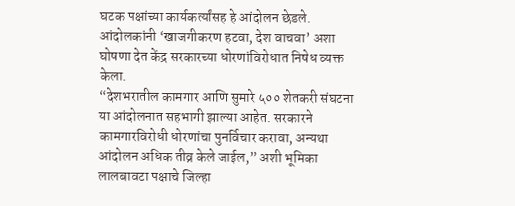घटक पक्षांच्या कार्यकर्त्यांसह हे आंदोलन छेडले. आंदोलकांनी ‘खाजगीकरण हटवा, देश वाचवा’ अशा घोषणा देत केंद्र सरकारच्या धोरणांविरोधात निषेध व्यक्त केला.
“देशभरातील कामगार आणि सुमारे ५०० शेतकरी संघटना या आंदोलनात सहभागी झाल्या आहेत. सरकारने कामगारविरोधी धोरणांचा पुनर्विचार करावा, अन्यथा आंदोलन अधिक तीव्र केले जाईल,” अशी भूमिका लालबावटा पक्षाचे जिल्हा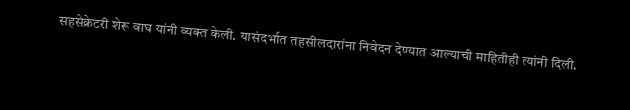सहसेक्रेटरी शेरू वाघ यांनी व्यक्त केली. यासंदर्भात तहसीलदारांना निवेदन देण्यात आल्याची माहितीही त्यांनी दिली.